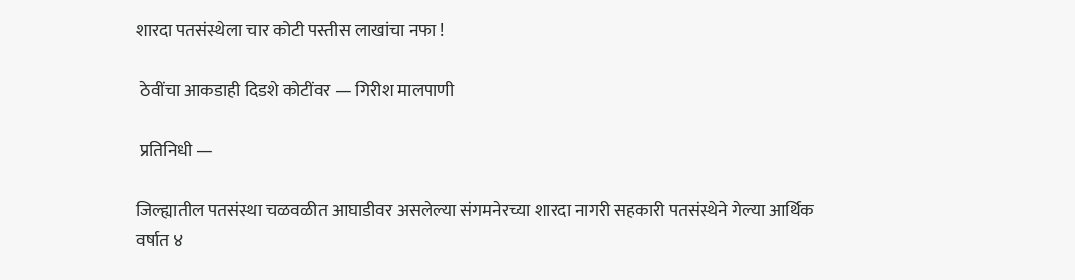शारदा पतसंस्थेला चार कोटी पस्तीस लाखांचा नफा !

 ठेवींचा आकडाही दिडशे कोटींवर — गिरीश मालपाणी

 प्रतिनिधी —

जिल्ह्यातील पतसंस्था चळवळीत आघाडीवर असलेल्या संगमनेरच्या शारदा नागरी सहकारी पतसंस्थेने गेल्या आर्थिक वर्षात ४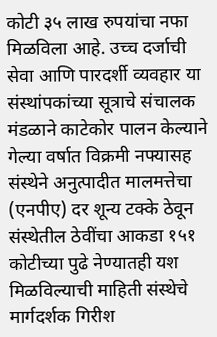कोटी ३५ लाख रुपयांचा नफा मिळविला आहे. उच्च दर्जाची सेवा आणि पारदर्शी व्यवहार या संस्थांपकांच्या सूत्राचे संचालक मंडळाने काटेकोर पालन केल्याने गेल्या वर्षात विक्रमी नफ्यासह संस्थेने अनुत्पादीत मालमत्तेचा (एनपीए) दर शून्य टक्के ठेवून संस्थेतील ठेवींचा आकडा १५१ कोटीच्या पुढे नेण्यातही यश मिळविल्याची माहिती संस्थेचे मार्गदर्शक गिरीश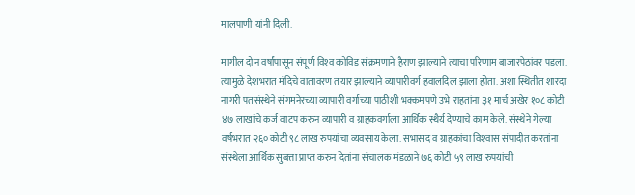मालपाणी यांनी दिली.

मागील दोन वर्षांपासून संपूर्ण विश्‍व कोविड संक्रमणाने हैराण झाल्याने त्याचा परिणाम बाजारपेठांवर पडला. त्यामुळे देशभरात मंदिचे वातावरण तयार झाल्याने व्यापारीवर्ग हवालदिल झाला होता. अशा स्थितीत शारदा नागरी पतसंस्थेने संगमनेरच्या व्यापारी वर्गाच्या पाठीशी भक्कमपणे उभे राहतांना ३१ मार्च अखेर १०८ कोटी ४७ लाखांचे कर्ज वाटप करुन व्यापारी व ग्राहकवर्गाला आर्थिक स्थैर्य देण्याचे काम केले. संस्थेने गेल्या वर्षभरात २६० कोटी ९८ लाख रुपयांचा व्यवसाय केला. सभासद व ग्राहकांचा विश्‍वास संपादीत करतांना संस्थेला आर्थिक सुबत्ता प्राप्त करुन देतांना संचालक मंडळाने ७६ कोटी ५९ लाख रुपयांची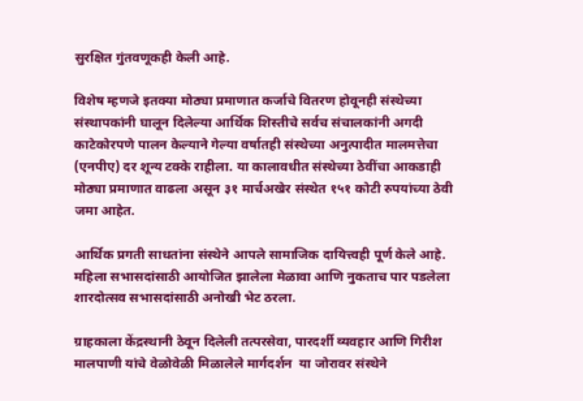सुरक्षित गुंतवणूकही केली आहे.

विशेष म्हणजे इतक्या मोठ्या प्रमाणात कर्जाचे वितरण होवूनही संस्थेच्या संस्थापकांनी घालून दिलेल्या आर्थिक शिस्तीचे सर्वच संचालकांनी अगदी काटेकोरपणे पालन केल्याने गेल्या वर्षातही संस्थेच्या अनुत्पादीत मालमत्तेचा (एनपीए) दर शून्य टक्के राहीला. या कालावधीत संस्थेच्या ठेवींचा आकडाही मोठ्या प्रमाणात वाढला असून ३१ मार्चअखेर संस्थेत १५१ कोटी रुपयांच्या ठेवी जमा आहेत.

आर्थिक प्रगती साधतांना संस्थेने आपले सामाजिक दायित्त्वही पूर्ण केले आहे. महिला सभासदांसाठी आयोजित झालेला मेळावा आणि नुकताच पार पडलेला शारदोत्सव सभासदांसाठी अनोखी भेट ठरला.

ग्राहकाला केंद्रस्थानी ठेवून दिलेली तत्परसेवा, पारदर्शी व्यवहार आणि गिरीश मालपाणी यांचे वेळोवेळी मिळालेले मार्गदर्शन  या जोरावर संस्थेने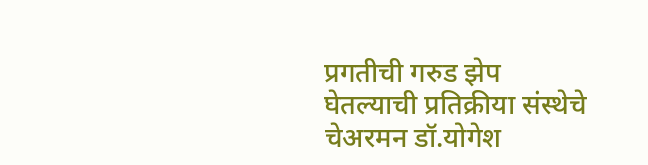प्रगतीची गरुड झेप घेतल्याची प्रतिक्रीया संस्थेचे चेअरमन डॉ.योगेश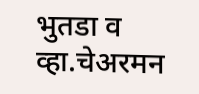भुतडा व व्हा.चेअरमन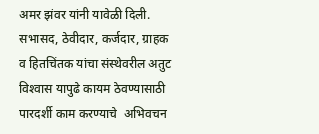अमर झंवर यांनी यावेळी दिली. सभासद, ठेवीदार, कर्जदार, ग्राहक व हितचिंतक यांचा संस्थेवरील अतुट विश्‍वास यापुढे कायम ठेवण्यासाठी पारदर्शी काम करण्याचे  अभिवचन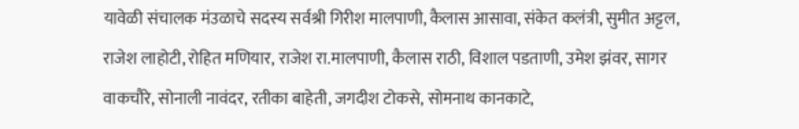यावेळी संचालक मंउळाचे सदस्य सर्वश्री गिरीश मालपाणी, कैलास आसावा, संकेत कलंत्री, सुमीत अट्टल, राजेश लाहोटी, रोहित मणियार, राजेश रा.मालपाणी, कैलास राठी, विशाल पडताणी, उमेश झंवर, सागर वाकचौरे, सोनाली नावंदर, रतीका बाहेती, जगदीश टोकसे, सोमनाथ कानकाटे,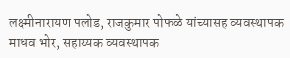लक्ष्मीनारायण पलोड, राजकुमार पोफळे यांच्यासह व्यवस्थापक माधव भोर, सहाय्यक व्यवस्थापक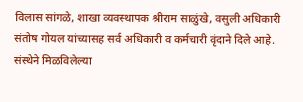विलास सांगळे, शाखा व्यवस्थापक श्रीराम साळुंखे, वसुली अधिकारी संतोष गोयल यांच्यासह सर्व अधिकारी व कर्मचारी वृंदाने दिले आहे. संस्थेने मिळविलेल्या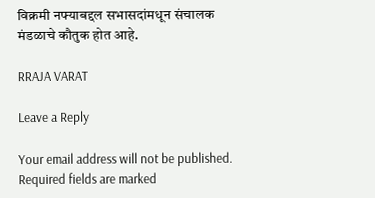विक्रमी नफ्याबद्दल सभासदांमधून संचालक मंडळाचे कौतुक होत आहे.

RRAJA VARAT

Leave a Reply

Your email address will not be published. Required fields are marked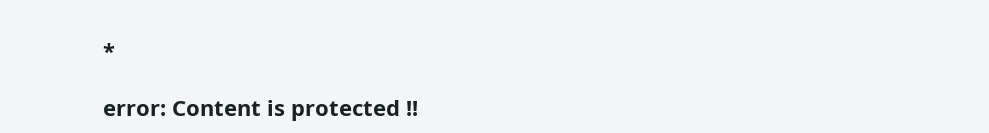*

error: Content is protected !!